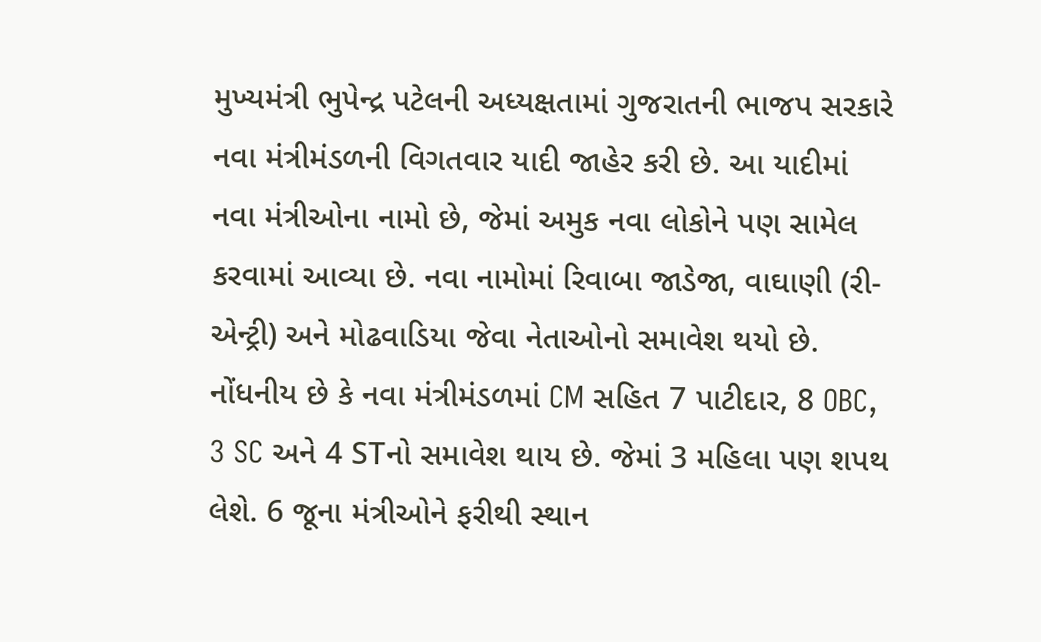મુખ્યમંત્રી ભુપેન્દ્ર પટેલની અધ્યક્ષતામાં ગુજરાતની ભાજપ સરકારે નવા મંત્રીમંડળની વિગતવાર યાદી જાહેર કરી છે. આ યાદીમાં નવા મંત્રીઓના નામો છે, જેમાં અમુક નવા લોકોને પણ સામેલ કરવામાં આવ્યા છે. નવા નામોમાં રિવાબા જાડેજા, વાઘાણી (રી-એન્ટ્રી) અને મોઢવાડિયા જેવા નેતાઓનો સમાવેશ થયો છે.
નોંધનીય છે કે નવા મંત્રીમંડળમાં CM સહિત 7 પાટીદાર, 8 OBC, 3 SC અને 4 STનો સમાવેશ થાય છે. જેમાં 3 મહિલા પણ શપથ લેશે. 6 જૂના મંત્રીઓને ફરીથી સ્થાન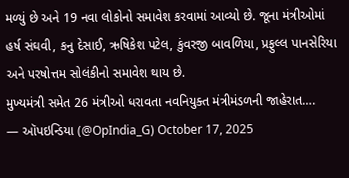મળ્યું છે અને 19 નવા લોકોનો સમાવેશ કરવામાં આવ્યો છે. જૂના મંત્રીઓમાં હર્ષ સંઘવી, કનુ દેસાઈ, ઋષિકેશ પટેલ, કુંવરજી બાવળિયા, પ્રફુલ્લ પાનસેરિયા અને પરષોત્તમ સોલંકીનો સમાવેશ થાય છે.
મુખ્યમંત્રી સમેત 26 મંત્રીઓ ધરાવતા નવનિયુક્ત મંત્રીમંડળની જાહેરાત….
— ઑપઇન્ડિયા (@OpIndia_G) October 17, 2025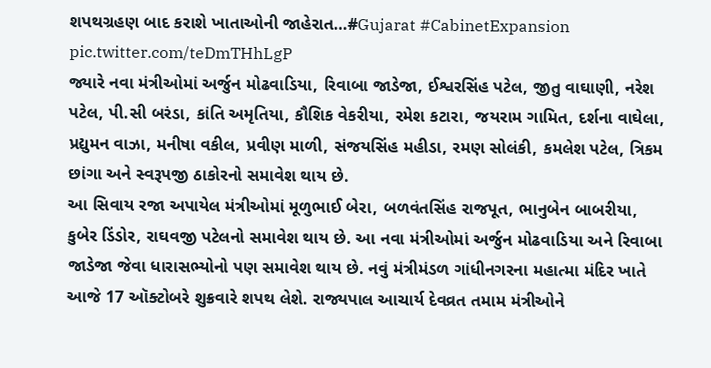શપથગ્રહણ બાદ કરાશે ખાતાઓની જાહેરાત…#Gujarat #CabinetExpansion pic.twitter.com/teDmTHhLgP
જ્યારે નવા મંત્રીઓમાં અર્જુન મોઢવાડિયા, રિવાબા જાડેજા, ઈશ્વરસિંહ પટેલ, જીતુ વાઘાણી, નરેશ પટેલ, પી.સી બરંડા, કાંતિ અમૃતિયા, કૌશિક વેકરીયા, રમેશ કટારા, જયરામ ગામિત, દર્શના વાઘેલા, પ્રદ્યુમન વાઝા, મનીષા વકીલ, પ્રવીણ માળી, સંજયસિંહ મહીડા, રમણ સોલંકી, કમલેશ પટેલ, ત્રિકમ છાંગા અને સ્વરૂપજી ઠાકોરનો સમાવેશ થાય છે.
આ સિવાય રજા અપાયેલ મંત્રીઓમાં મૂળુભાઈ બેરા, બળવંતસિંહ રાજપૂત, ભાનુબેન બાબરીયા, કુબેર ડિંડોર, રાઘવજી પટેલનો સમાવેશ થાય છે. આ નવા મંત્રીઓમાં અર્જુન મોઢવાડિયા અને રિવાબા જાડેજા જેવા ધારાસભ્યોનો પણ સમાવેશ થાય છે. નવું મંત્રીમંડળ ગાંધીનગરના મહાત્મા મંદિર ખાતે આજે 17 ઑક્ટોબરે શુક્રવારે શપથ લેશે. રાજ્યપાલ આચાર્ય દેવવ્રત તમામ મંત્રીઓને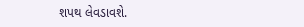શપથ લેવડાવશે.